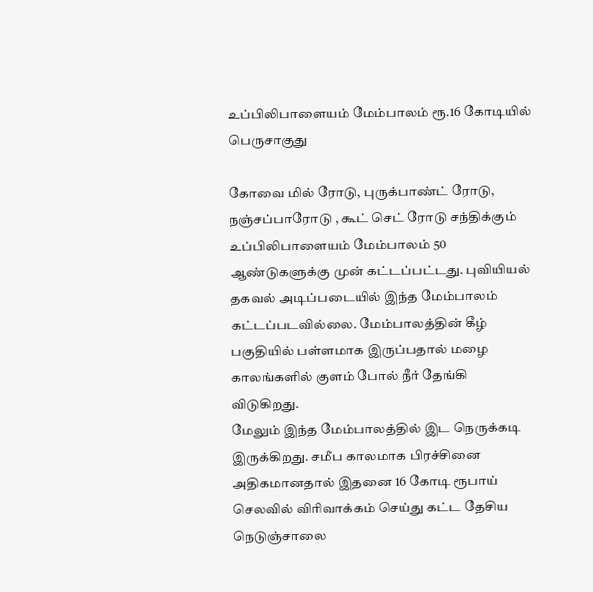உப்பிலிபாளையம் மேம்பாலம் ரூ.16 கோடியில் பெருசாகுது

கோவை மில் ரோடு, புருக்பாண்ட் ரோடு, நஞ்சப்பாரோடு , கூட் செட் ரோடு சந்திக்கும் உப்பிலிபாளையம் மேம்பாலம் 50 ஆண்டுகளுக்கு முன் கட்டப்பட்டது. புவியியல் தகவல் அடிப்படையில் இந்த மேம்பாலம் கட்டப்படவில்லை. மேம்பாலத்தின் கீழ் பகுதியில் பள்ளமாக இருப்பதால் மழை காலங்களில் குளம் போல் நீர் தேங்கி விடுகிறது.
மேலும் இந்த மேம்பாலத்தில் இட நெருக்கடி இருக்கிறது. சமீப காலமாக பிரச்சினை அதிகமானதால் இதனை 16 கோடி ரூபாய் செலவில் விரிவாக்கம் செய்து கட்ட தேசிய நெடுஞ்சாலை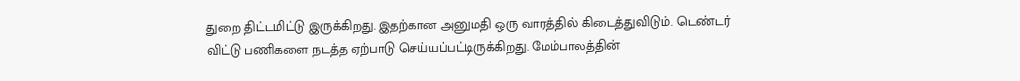துறை திட்டமிட்டு இருக்கிறது. இதற்கான அனுமதி ஒரு வாரத்தில் கிடைத்துவிடும். டெண்டர் விட்டு பணிகளை நடத்த ஏற்பாடு செய்யப்பட்டிருக்கிறது. மேம்பாலத்தின்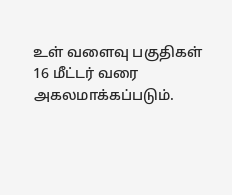உள் வளைவு பகுதிகள் 16 மீட்டர் வரை அகலமாக்கப்படும்.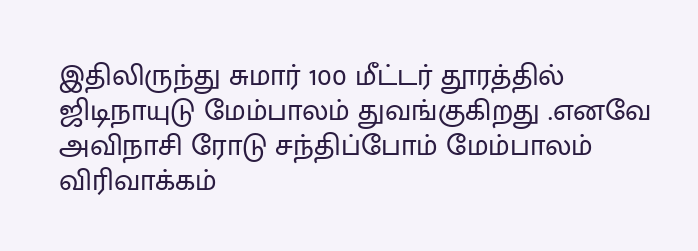இதிலிருந்து சுமார் 100 மீட்டர் தூரத்தில் ஜிடிநாயுடு மேம்பாலம் துவங்குகிறது .எனவே அவிநாசி ரோடு சந்திப்போம் மேம்பாலம் விரிவாக்கம்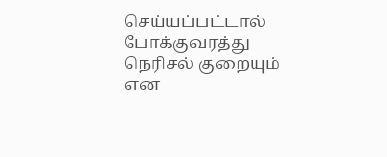செய்யப்பட்டால் போக்குவரத்து நெரிசல் குறையும் என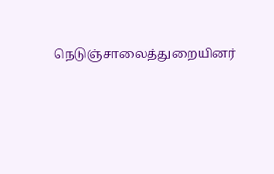நெடுஞ்சாலைத்துறையினர்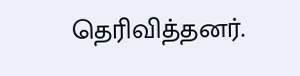தெரிவித்தனர்.